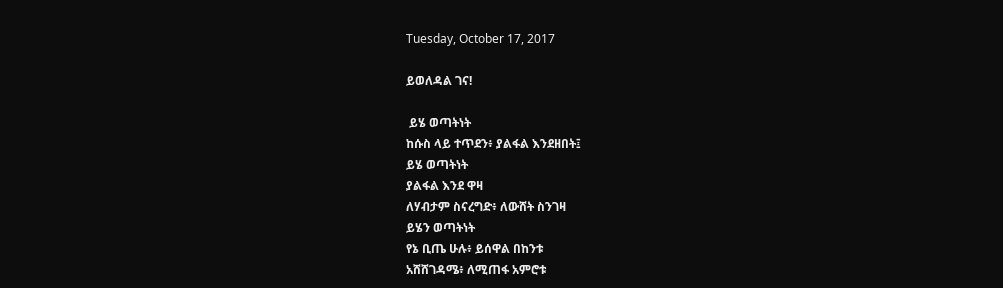Tuesday, October 17, 2017

ይወለዳል ገና!

 ይሄ ወጣትነት
ከሱስ ላይ ተጥደን፥ ያልፋል እንደዘበት፤
ይሄ ወጣትነት
ያልፋል እንደ ዋዛ
ለሃብታም ስናረግድ፥ ለውሸት ስንገዛ
ይሄን ወጣትነት
የኔ ቢጤ ሁሉ፥ ይሰዋል በከንቱ
አሸሸገዳሜ፥ ለሚጠፋ አምሮቱ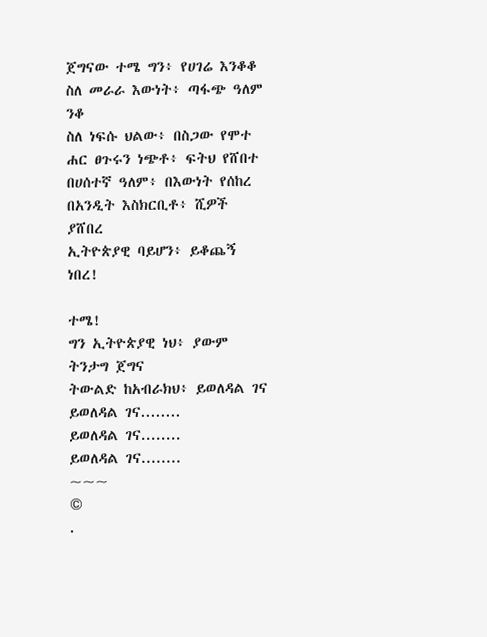ጀግናው ተሜ ግን፥ የሀገሬ እንቆቆ
ስለ መራራ እውነት፥ ጣፋጭ ዓለም ንቆ
ስለ ነፍሱ ህልው፥ በስጋው የሞተ
ሐር ፀጉሩን ነጭቶ፥ ፍትህ የሸበተ
በሀሰተኛ ዓለም፥ በእውነት የሰከረ
በአንዲት እስክርቢቶ፥ ሺዎች ያሸበረ
ኢትዮጵያዊ ባይሆን፥ ይቆጨኝ ነበረ!

ተሜ!
ግን ኢትዮጵያዊ ነህ፥ ያውም ትንታግ ጀግና
ትውልድ ከአብራክህ፥ ይወለዳል ገና
ይወለዳል ገና........
ይወለዳል ገና........
ይወለዳል ገና........
~~~
©
.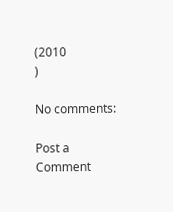(2010
)

No comments:

Post a Comment